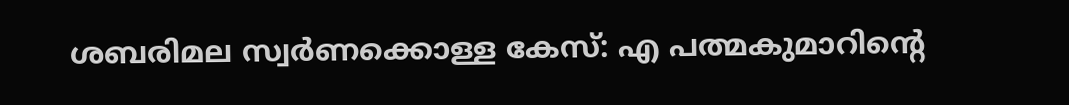ശബരിമല സ്വർണക്കൊള്ള കേസ്: എ പത്മകുമാറിന്റെ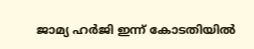ജാമ്യ ഹർജി ഇന്ന് കോടതിയിൽ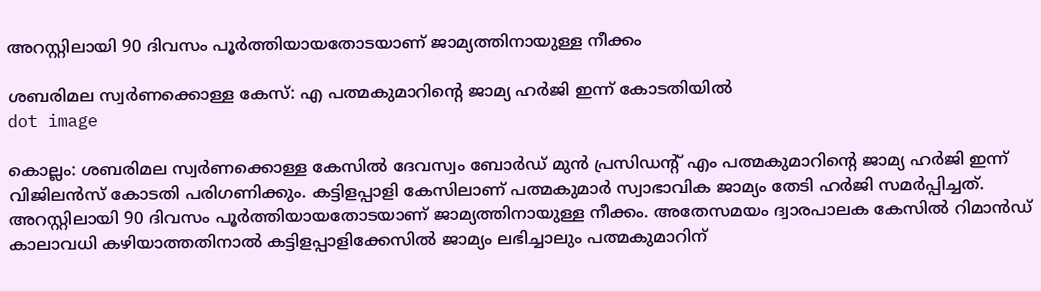അറസ്റ്റിലായി 90 ദിവസം പൂർത്തിയായതോടയാണ് ജാമ്യത്തിനായുള്ള നീക്കം

ശബരിമല സ്വർണക്കൊള്ള കേസ്: എ പത്മകുമാറിന്റെ ജാമ്യ ഹർജി ഇന്ന് കോടതിയിൽ
dot image

കൊല്ലം: ശബരിമല സ്വർണക്കൊള്ള കേസിൽ ദേവസ്വം ബോർഡ് മുൻ പ്രസിഡൻ്റ് എം പത്മകുമാറിന്റെ ജാമ്യ ഹർജി ഇന്ന് വിജിലൻസ് കോടതി പരിഗണിക്കും. കട്ടിളപ്പാളി കേസിലാണ് പത്മകുമാർ സ്വാഭാവിക ജാമ്യം തേടി ഹർജി സമർപ്പിച്ചത്. അറസ്റ്റിലായി 90 ദിവസം പൂർത്തിയായതോടയാണ് ജാമ്യത്തിനായുള്ള നീക്കം. അതേസമയം ദ്വാരപാലക കേസിൽ റിമാൻഡ് കാലാവധി കഴിയാത്തതിനാൽ കട്ടിളപ്പാളിക്കേസിൽ ജാമ്യം ലഭിച്ചാലും പത്മകുമാറിന്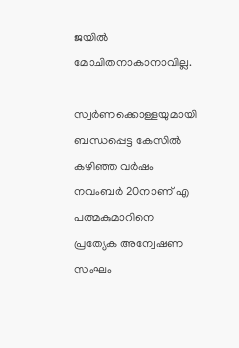ജയിൽ മോചിതനാകാനാവില്ല.

സ്വർണക്കൊള്ളയുമായി ബന്ധപ്പെട്ട കേസിൽ കഴിഞ്ഞ വർഷം നവംബർ 20നാണ് എ പത്മകുമാറിനെ പ്രത്യേക അന്വേഷണ സംഘം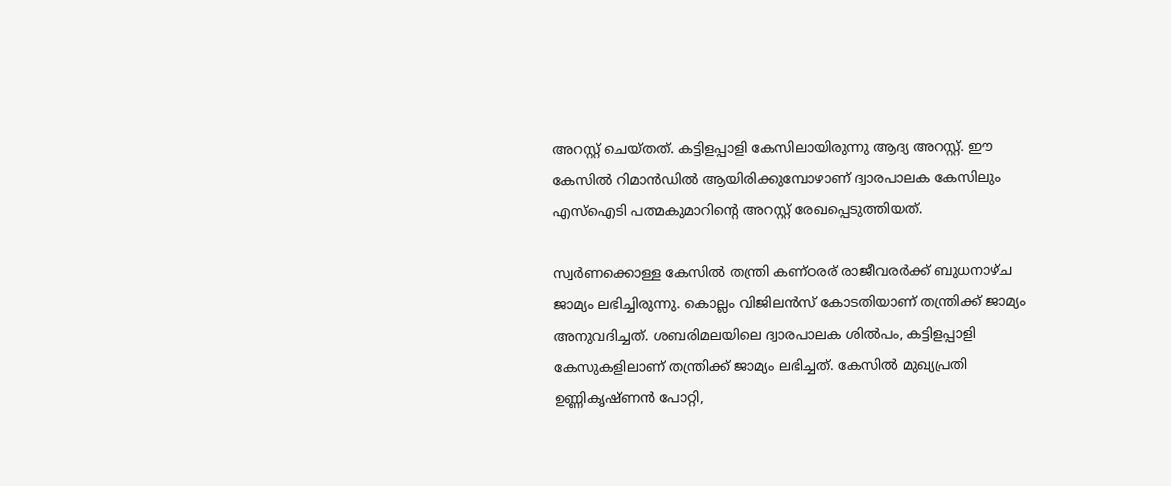അറസ്റ്റ് ചെയ്തത്. കട്ടിളപ്പാളി കേസിലായിരുന്നു ആദ്യ അറസ്റ്റ്. ഈ കേസിൽ റിമാൻഡിൽ ആയിരിക്കുമ്പോഴാണ് ദ്വാരപാലക കേസിലും എസ്‌ഐടി പത്മകുമാറിന്റെ അറസ്റ്റ് രേഖപ്പെടുത്തിയത്.

സ്വർണക്കൊള്ള കേസിൽ തന്ത്രി കണ്ഠരര് രാജീവരര്‍ക്ക് ബുധനാഴ്ച ജാമ്യം ലഭിച്ചിരുന്നു. കൊല്ലം വിജിലന്‍സ് കോടതിയാണ് തന്ത്രിക്ക് ജാമ്യം അനുവദിച്ചത്. ശബരിമലയിലെ ദ്വാരപാലക ശില്‍പം, കട്ടിളപ്പാളി കേസുകളിലാണ് തന്ത്രിക്ക് ജാമ്യം ലഭിച്ചത്. കേസിൽ മുഖ്യപ്രതി ഉണ്ണികൃഷ്ണൻ പോറ്റി,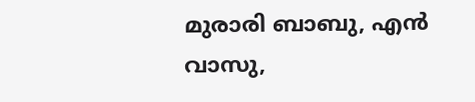മുരാരി ബാബു, എൻ വാസു,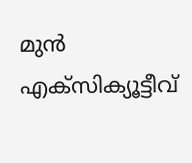മുന്‍ എക്‌സിക്യൂട്ടീവ്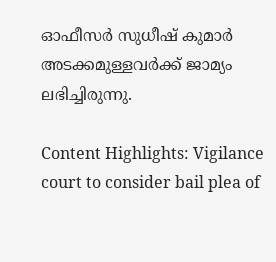ഓഫീസര്‍ സുധീഷ് കുമാര്‍ അടക്കമുള്ളവർക്ക് ജാമ്യം ലഭിച്ചിരുന്നു.

Content Highlights: Vigilance court to consider bail plea of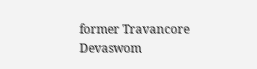former Travancore Devaswom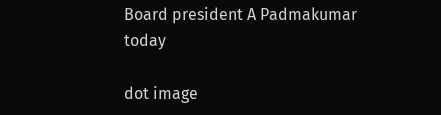Board president A Padmakumar today

dot image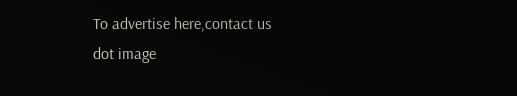To advertise here,contact us
dot image